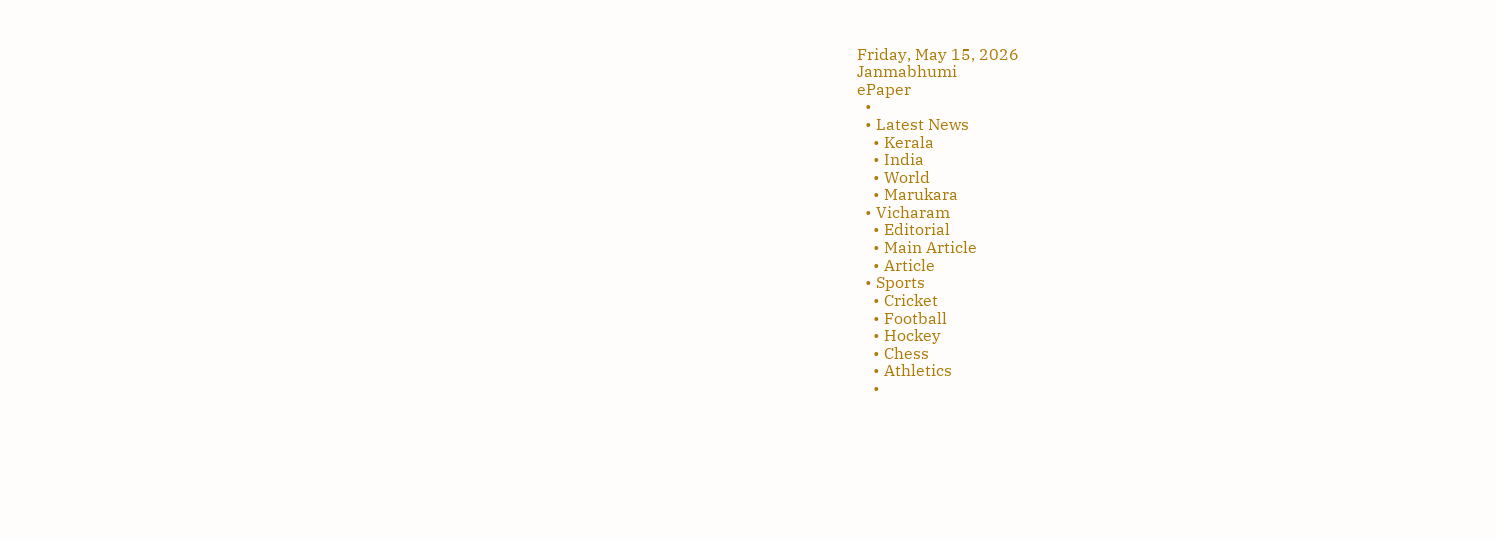Friday, May 15, 2026
Janmabhumi
ePaper
  •
  • Latest News
    • Kerala
    • India
    • World
    • Marukara
  • Vicharam
    • Editorial
    • Main Article
    • Article
  • Sports
    • Cricket
    • Football
    • Hockey
    • Chess
    • Athletics
    •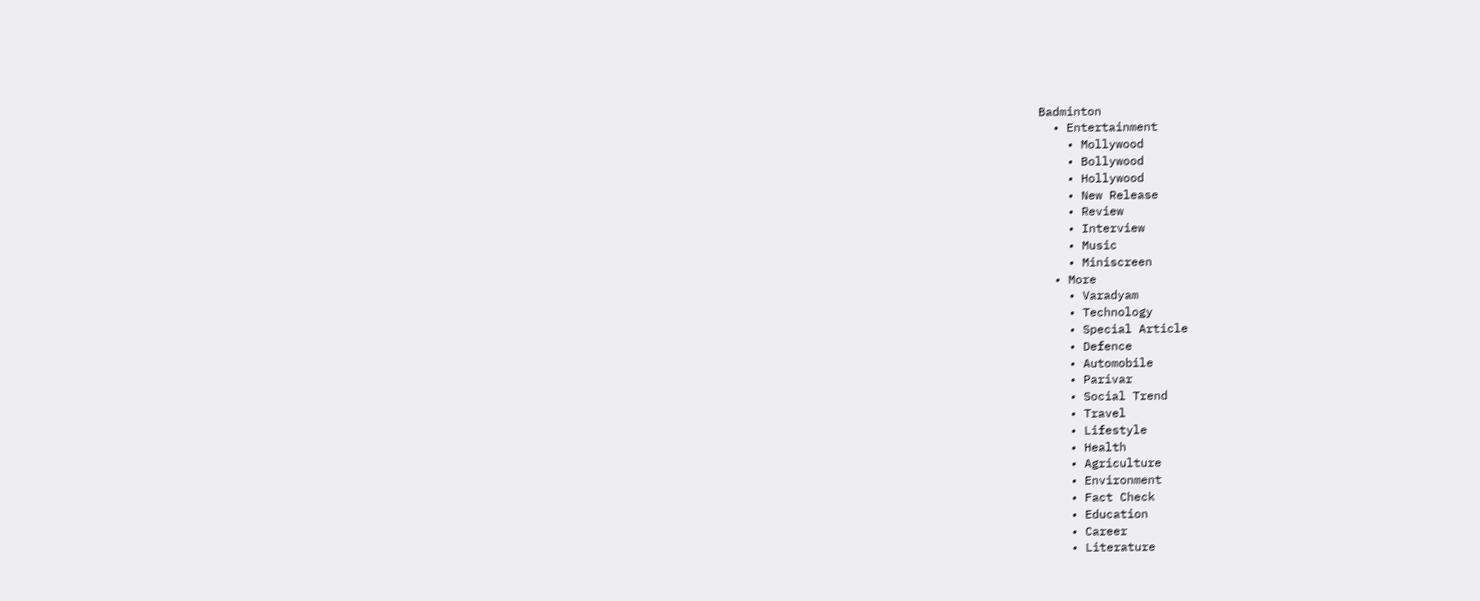Badminton
  • Entertainment
    • Mollywood
    • Bollywood
    • Hollywood
    • New Release
    • Review
    • Interview
    • Music
    • Miniscreen
  • More
    • Varadyam
    • Technology
    • Special Article
    • Defence
    • Automobile
    • Parivar
    • Social Trend
    • Travel
    • Lifestyle
    • Health
    • Agriculture
    • Environment
    • Fact Check
    • Education
    • Career
    • Literature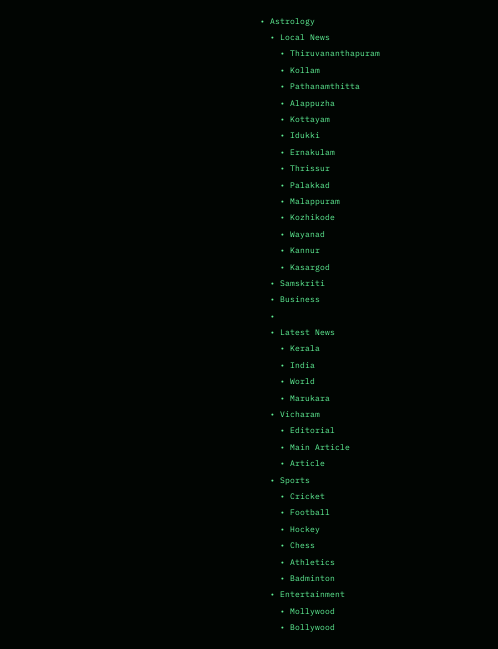• Astrology
  • Local News
    • Thiruvananthapuram
    • Kollam
    • Pathanamthitta
    • Alappuzha
    • Kottayam
    • Idukki
    • Ernakulam
    • Thrissur
    • Palakkad
    • Malappuram
    • Kozhikode
    • Wayanad
    • Kannur
    • Kasargod
  • Samskriti
  • Business
  •
  • Latest News
    • Kerala
    • India
    • World
    • Marukara
  • Vicharam
    • Editorial
    • Main Article
    • Article
  • Sports
    • Cricket
    • Football
    • Hockey
    • Chess
    • Athletics
    • Badminton
  • Entertainment
    • Mollywood
    • Bollywood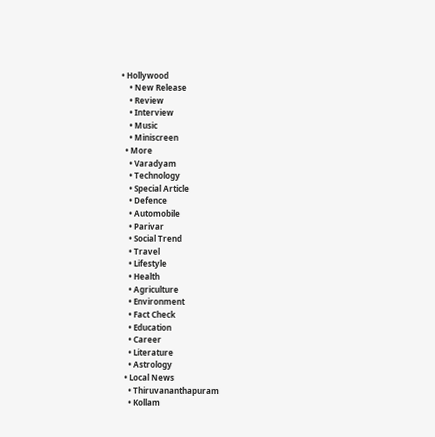• Hollywood
    • New Release
    • Review
    • Interview
    • Music
    • Miniscreen
  • More
    • Varadyam
    • Technology
    • Special Article
    • Defence
    • Automobile
    • Parivar
    • Social Trend
    • Travel
    • Lifestyle
    • Health
    • Agriculture
    • Environment
    • Fact Check
    • Education
    • Career
    • Literature
    • Astrology
  • Local News
    • Thiruvananthapuram
    • Kollam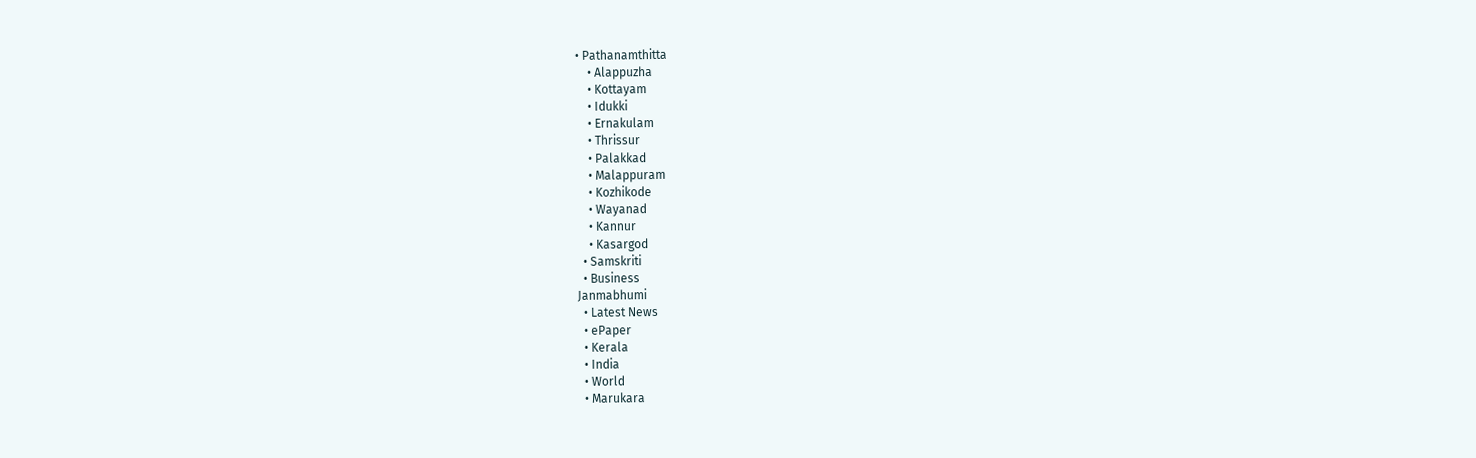• Pathanamthitta
    • Alappuzha
    • Kottayam
    • Idukki
    • Ernakulam
    • Thrissur
    • Palakkad
    • Malappuram
    • Kozhikode
    • Wayanad
    • Kannur
    • Kasargod
  • Samskriti
  • Business
Janmabhumi
  • Latest News
  • ePaper
  • Kerala
  • India
  • World
  • Marukara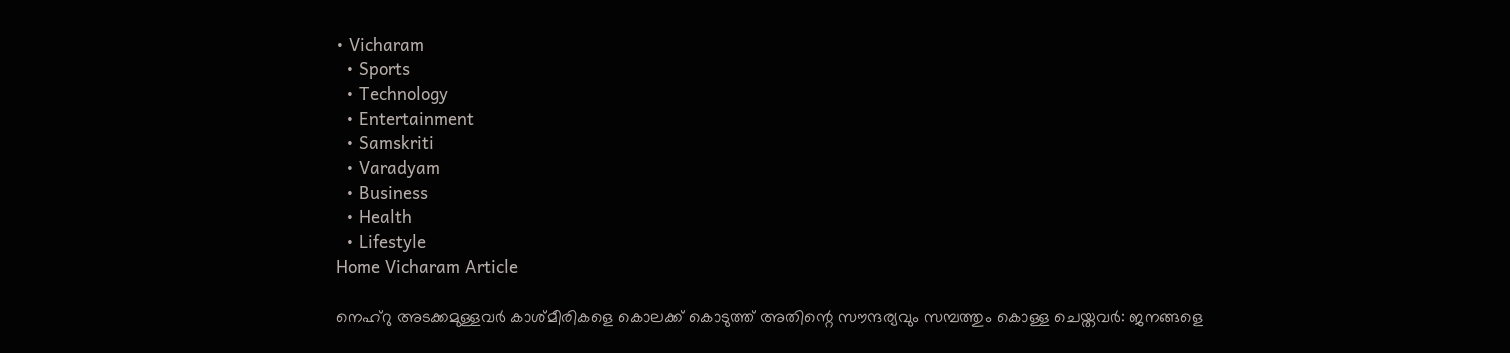• Vicharam
  • Sports
  • Technology
  • Entertainment
  • Samskriti
  • Varadyam
  • Business
  • Health
  • Lifestyle
Home Vicharam Article

നെഹ്റു അടക്കമുള്ളവര്‍ കാശ്മീരികളെ കൊലക്ക് കൊടുത്ത് അതിന്റെ സൗന്ദര്യവും സമ്പത്തും കൊള്ള ചെയ്തവര്‍: ജനങ്ങളെ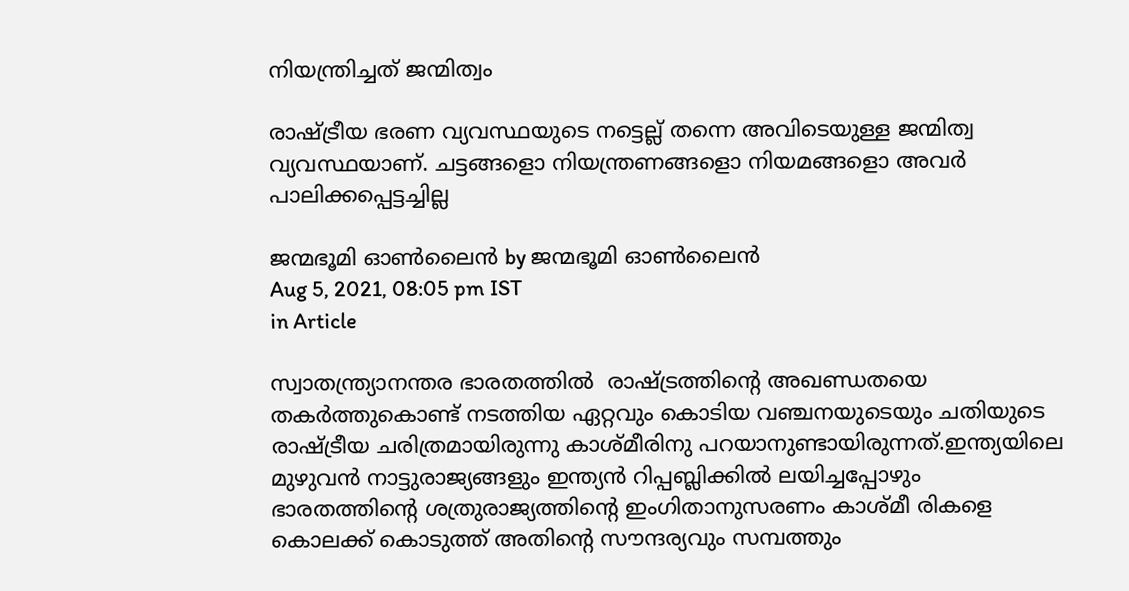നിയന്ത്രിച്ചത് ജന്മിത്വം

രാഷ്‌ട്രീയ ഭരണ വ്യവസ്ഥയുടെ നട്ടെല്ല് തന്നെ അവിടെയുള്ള ജന്മിത്വ വ്യവസ്ഥയാണ്. ചട്ടങ്ങളൊ നിയന്ത്രണങ്ങളൊ നിയമങ്ങളൊ അവര്‍ പാലിക്കപ്പെട്ടച്ചില്ല

ജന്മഭൂമി ഓണ്‍ലൈന്‍ by ജന്മഭൂമി ഓണ്‍ലൈന്‍
Aug 5, 2021, 08:05 pm IST
in Article

സ്വാതന്ത്ര്യാനന്തര ഭാരതത്തില്‍  രാഷ്‌ട്രത്തിന്റെ അഖണ്ഡതയെ തകര്‍ത്തുകൊണ്ട് നടത്തിയ ഏറ്റവും കൊടിയ വഞ്ചനയുടെയും ചതിയുടെ രാഷ്‌ട്രീയ ചരിത്രമായിരുന്നു കാശ്മീരിനു പറയാനുണ്ടായിരുന്നത്.ഇന്ത്യയിലെ മുഴുവന്‍ നാട്ടുരാജ്യങ്ങളും ഇന്ത്യന്‍ റിപ്പബ്ലിക്കില്‍ ലയിച്ചപ്പോഴും ഭാരതത്തിന്റെ ശത്രുരാജ്യത്തിന്റെ ഇംഗിതാനുസരണം കാശ്മീ രികളെ കൊലക്ക് കൊടുത്ത് അതിന്റെ സൗന്ദര്യവും സമ്പത്തും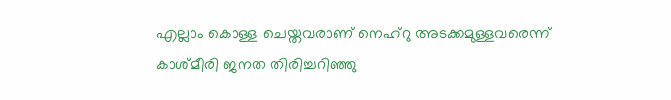എല്ലാം കൊള്ള ചെയ്തവരാണ് നെഹ്റു അടക്കമുള്ളവരെന്ന് കാശ്മീരി ജനത തിരിച്ചറിഞ്ഞു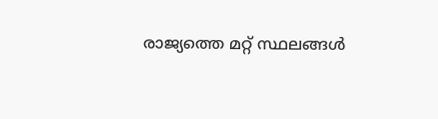രാജ്യത്തെ മറ്റ് സ്ഥലങ്ങള്‍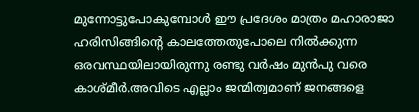മുന്നോട്ടുപോകുമ്പോള്‍ ഈ പ്രദേശം മാത്രം മഹാരാജാ ഹരിസിങ്ങിന്റെ കാലത്തേതുപോലെ നില്‍ക്കുന്ന ഒരവസ്ഥയിലായിരുന്നു രണ്ടു വര്‍ഷം മുന്‍പു വരെ കാശ്മീര്‍.അവിടെ എല്ലാം ജന്മിത്വമാണ് ജനങ്ങളെ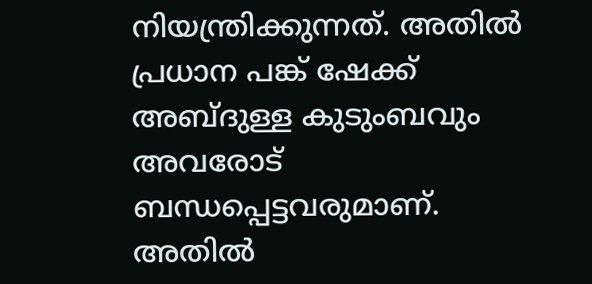നിയന്ത്രിക്കുന്നത്. അതില്‍ പ്രധാന പങ്ക് ഷേക്ക് അബ്ദുള്ള കുടുംബവും അവരോട് ബന്ധപ്പെട്ടവരുമാണ്. അതില്‍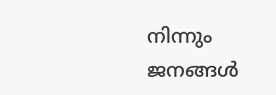നിന്നും ജനങ്ങള്‍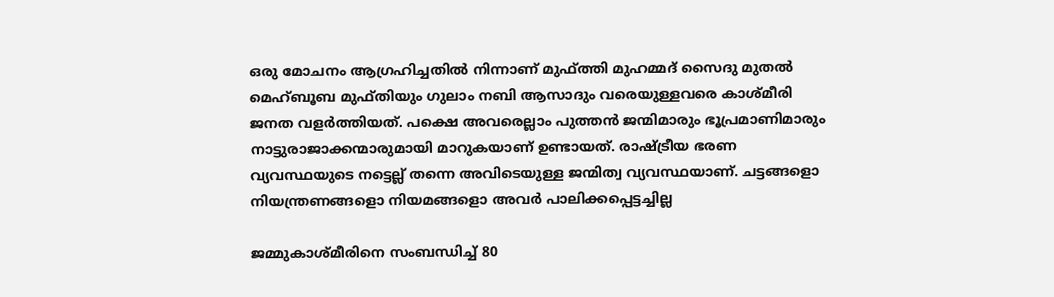ഒരു മോചനം ആഗ്രഹിച്ചതില്‍ നിന്നാണ് മുഫ്ത്തി മുഹമ്മദ് സൈദു മുതല്‍ മെഹ്ബൂബ മുഫ്തിയും ഗുലാം നബി ആസാദും വരെയുള്ളവരെ കാശ്മീരി ജനത വളര്‍ത്തിയത്. പക്ഷെ അവരെല്ലാം പുത്തന്‍ ജന്മിമാരും ഭൂപ്രമാണിമാരും നാട്ടുരാജാക്കന്മാരുമായി മാറുകയാണ് ഉണ്ടായത്. രാഷ്‌ട്രീയ ഭരണ വ്യവസ്ഥയുടെ നട്ടെല്ല് തന്നെ അവിടെയുള്ള ജന്മിത്വ വ്യവസ്ഥയാണ്. ചട്ടങ്ങളൊ നിയന്ത്രണങ്ങളൊ നിയമങ്ങളൊ അവര്‍ പാലിക്കപ്പെട്ടച്ചില്ല

ജമ്മുകാശ്മീരിനെ സംബന്ധിച്ച് 80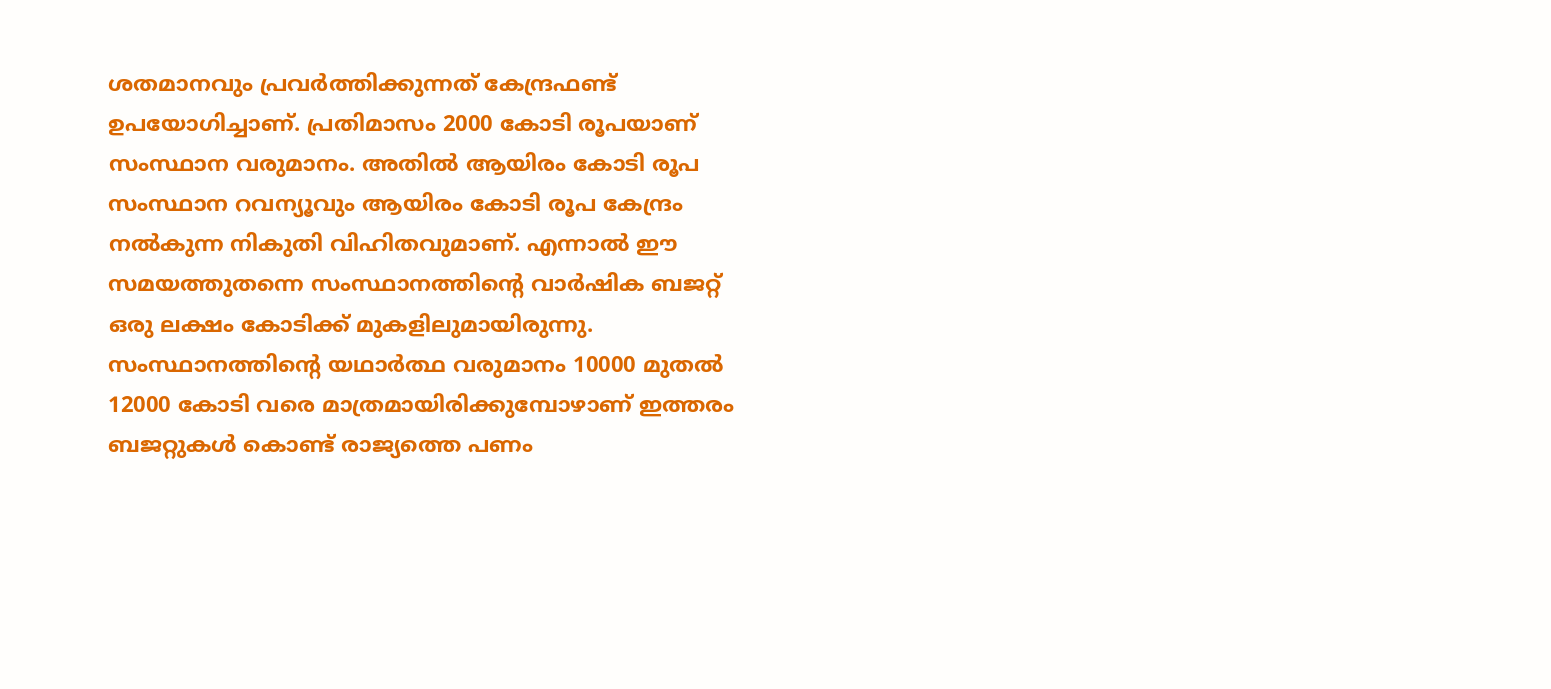ശതമാനവും പ്രവര്‍ത്തിക്കുന്നത് കേന്ദ്രഫണ്ട് ഉപയോഗിച്ചാണ്. പ്രതിമാസം 2000 കോടി രൂപയാണ് സംസ്ഥാന വരുമാനം. അതില്‍ ആയിരം കോടി രൂപ സംസ്ഥാന റവന്യൂവും ആയിരം കോടി രൂപ കേന്ദ്രം നല്‍കുന്ന നികുതി വിഹിതവുമാണ്. എന്നാല്‍ ഈ സമയത്തുതന്നെ സംസ്ഥാനത്തിന്റെ വാര്‍ഷിക ബജറ്റ് ഒരു ലക്ഷം കോടിക്ക് മുകളിലുമായിരുന്നു. സംസ്ഥാനത്തിന്റെ യഥാര്‍ത്ഥ വരുമാനം 10000 മുതല്‍ 12000 കോടി വരെ മാത്രമായിരിക്കുമ്പോഴാണ് ഇത്തരം ബജറ്റുകള്‍ കൊണ്ട് രാജ്യത്തെ പണം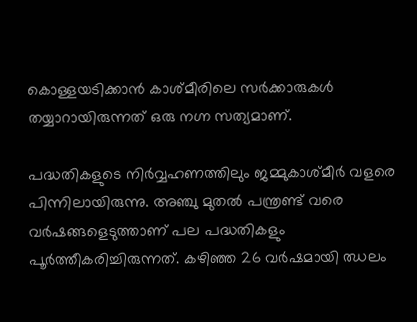കൊള്ളയടിക്കാന്‍ കാശ്മീരിലെ സര്‍ക്കാരുകള്‍ തയ്യാറായിരുന്നത് ഒരു നഗ്ന സത്യമാണ്.

പദ്ധതികളുടെ നിര്‍വ്വഹണത്തിലും ജമ്മുകാശ്മീര്‍ വളരെ പിന്നിലായിരുന്നു. അഞ്ചു മുതല്‍ പന്ത്രണ്ട് വരെ വര്‍ഷങ്ങളെടുത്താണ് പല പദ്ധതികളും പൂര്‍ത്തീകരിച്ചിരുന്നത്. കഴിഞ്ഞ 26 വര്‍ഷമായി ഝലം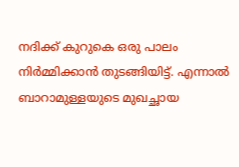നദിക്ക് കുറുകെ ഒരു പാലം നിര്‍മ്മിക്കാന്‍ തുടങ്ങിയിട്ട്. എന്നാല്‍ ബാറാമുള്ളയുടെ മുഖച്ഛായ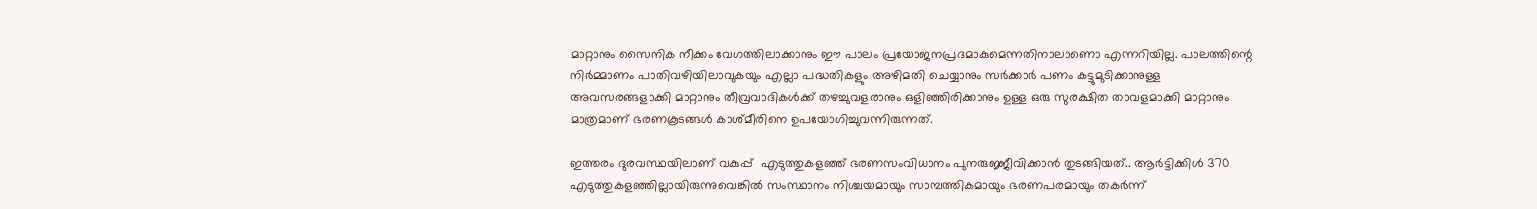മാറ്റാനും സൈനിക നീക്കം വേഗത്തിലാക്കാനും ഈ പാലം പ്രയോജനപ്രദമാകുമെന്നതിനാലാണൊ എന്നറിയില്ല. പാലത്തിന്റെ നിര്‍മ്മാണം പാതിവഴിയിലാവുകയും എല്ലാ പദ്ധതികളും അഴിമതി ചെയ്യാനും സര്‍ക്കാര്‍ പണം കട്ടുമുടിക്കാനുള്ള അവസരങ്ങളാക്കി മാറ്റാനും തീവ്രവാദികള്‍ക്ക് തഴച്ചുവളരാനും ഒളിഞ്ഞിരിക്കാനും ഉള്ള ഒരു സുരക്ഷിത താവളമാക്കി മാറ്റാനും മാത്രമാണ് ഭരണകൂടങ്ങള്‍ കാശ്മീരിനെ ഉപയോഗിച്ചുവന്നിരുന്നത്.

ഇത്തരം ദുരവസ്ഥയിലാണ് വകുപ്പ്  എടുത്തുകളഞ്ഞ് ഭരണസംവിധാനം പുനരുജ്ജീവിക്കാന്‍ തുടങ്ങിയത്.. ആര്‍ട്ടിക്കിള്‍ 370 എടുത്തുകളഞ്ഞില്ലായിരുന്നുവെങ്കില്‍ സംസ്ഥാനം നിശ്ചയമായും സാമ്പത്തികമായും ഭരണപരമായും തകര്‍ന്ന്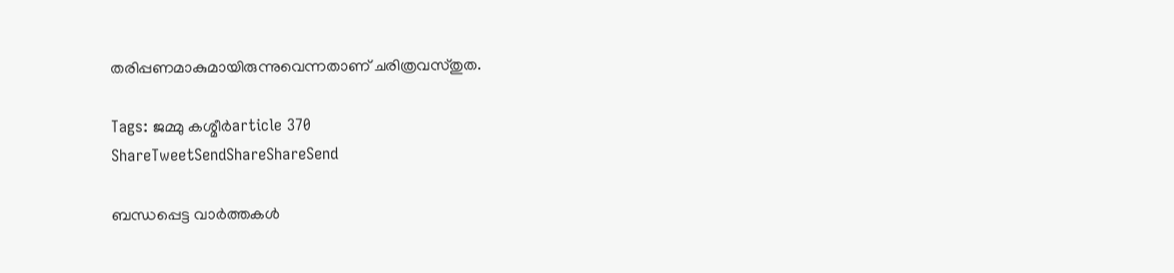തരിപ്പണമാകുമായിരുന്നുവെന്നതാണ് ചരിത്രവസ്തുത.

Tags: ജമ്മു കശ്മീര്‍article 370
ShareTweetSendShareShareSend

ബന്ധപ്പെട്ട വാര്‍ത്തകള്‍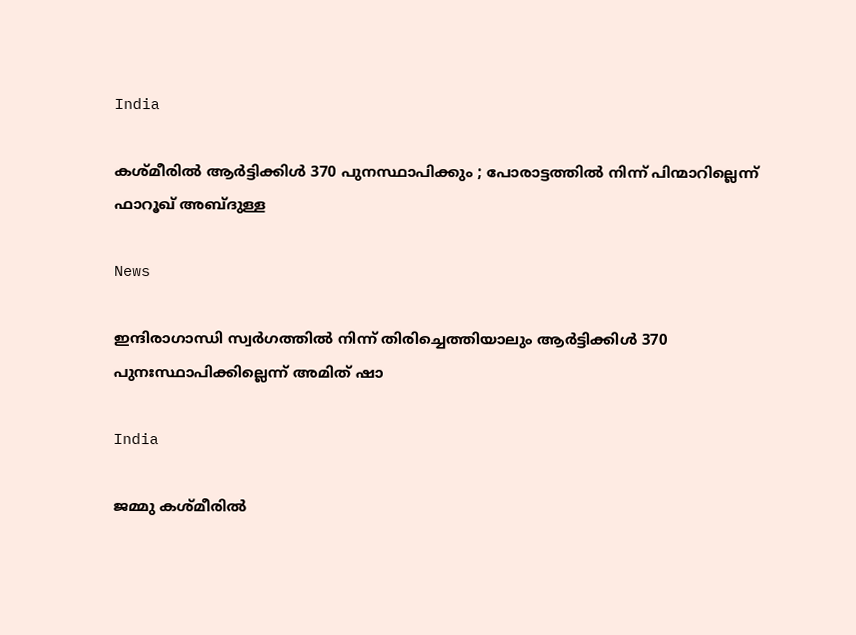India

കശ്മീരിൽ ആർട്ടിക്കിൾ 370 പുനസ്ഥാപിക്കും ; പോരാട്ടത്തിൽ നിന്ന് പിന്മാറില്ലെന്ന് ഫാറൂഖ് അബ്ദുള്ള

News

ഇന്ദിരാഗാന്ധി സ്വർഗത്തിൽ നിന്ന് തിരിച്ചെത്തിയാലും ആർട്ടിക്കിൾ 370 പുനഃസ്ഥാപിക്കില്ലെന്ന് അമിത് ഷാ

India

ജമ്മു കശ്മീരിൽ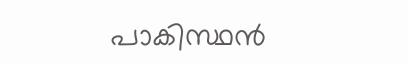പാകിസ്ഥൻ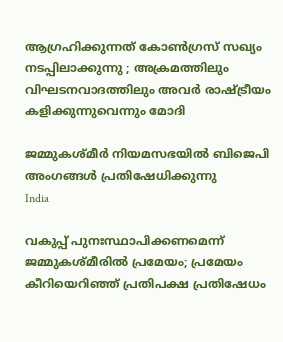ആഗ്രഹിക്കുന്നത് കോൺഗ്രസ് സഖ്യം നടപ്പിലാക്കുന്നു ; അക്രമത്തിലും വിഘടനവാദത്തിലും അവർ രാഷ്‌ട്രീയം കളിക്കുന്നുവെന്നും മോദി

ജമ്മുകശ്മീര്‍ നിയമസഭയില്‍ ബിജെപി അംഗങ്ങള്‍ പ്രതിഷേധിക്കുന്നു
India

വകുപ്പ് പുനഃസ്ഥാപിക്കണമെന്ന് ജമ്മുകശ്മീരില്‍ പ്രമേയം; പ്രമേയം കീറിയെറിഞ്ഞ് പ്രതിപക്ഷ പ്രതിഷേധം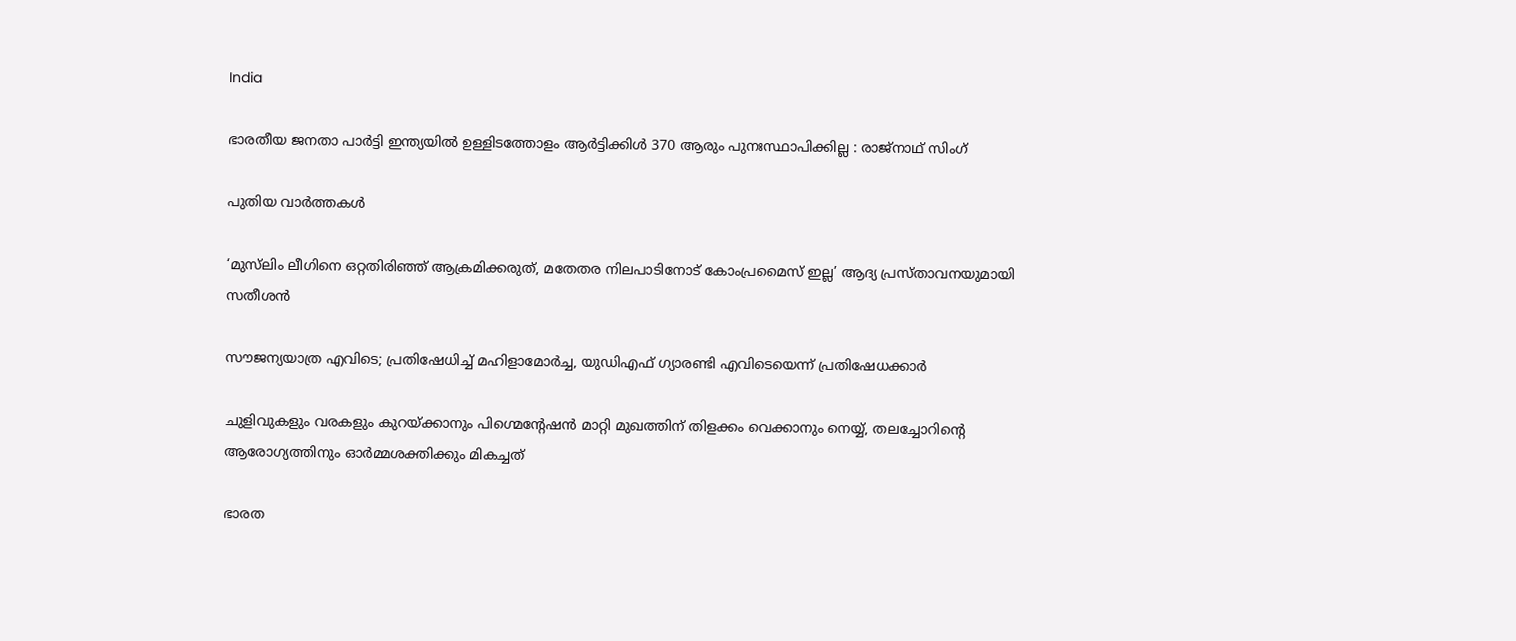India

ഭാരതീയ ജനതാ പാർട്ടി ഇന്ത്യയിൽ ഉള്ളിടത്തോളം ആർട്ടിക്കിൾ 370 ആരും പുനഃസ്ഥാപിക്കില്ല : രാജ്‌നാഥ് സിംഗ്

പുതിയ വാര്‍ത്തകള്‍

‘മുസ്‌ലിം ലീഗിനെ ഒറ്റതിരിഞ്ഞ് ആക്രമിക്കരുത്, മതേതര നിലപാടിനോട് കോംപ്രമൈസ് ഇല്ല’ ആദ്യ പ്രസ്താവനയുമായി സതീശൻ

സൗജന്യയാത്ര എവിടെ; പ്രതിഷേധിച്ച് മഹിളാമോർച്ച, യുഡിഎഫ് ഗ്യാരണ്ടി എവിടെയെന്ന് പ്രതിഷേധക്കാർ

ചുളിവുകളും വരകളും കുറയ്‌ക്കാനും പിഗ്മെന്റേഷൻ മാറ്റി മുഖത്തിന് തിളക്കം വെക്കാനും നെയ്യ്, തലച്ചോറിന്റെ ആരോഗ്യത്തിനും ഓർമ്മശക്തിക്കും മികച്ചത്

ഭാരത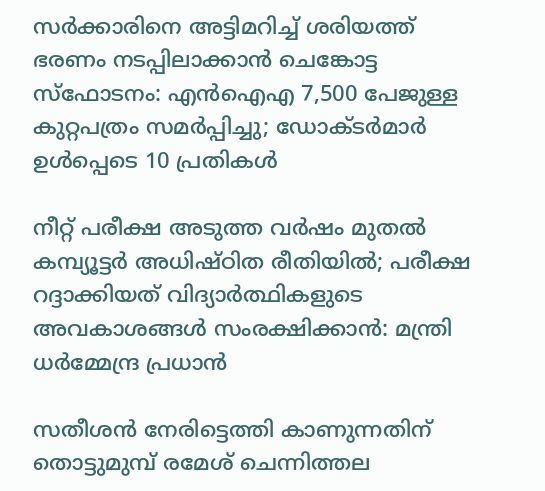സർക്കാരിനെ അട്ടിമറിച്ച് ശരിയത്ത് ഭരണം നടപ്പിലാക്കാൻ ചെങ്കോട്ട സ്‌ഫോടനം: എൻഐഎ 7,500 പേജുള്ള കുറ്റപത്രം സമർപ്പിച്ചു; ഡോക്ടർമാർ ഉൾപ്പെടെ 10 പ്രതികൾ

നീറ്റ് പരീക്ഷ അടുത്ത വർഷം മുതൽ കമ്പ്യൂട്ടർ അധിഷ്ഠിത രീതിയിൽ; പരീക്ഷ റദ്ദാക്കിയത് വിദ്യാർത്ഥികളുടെ അവകാശങ്ങൾ സംരക്ഷിക്കാൻ: മന്ത്രി ധർമ്മേന്ദ്ര പ്രധാൻ

സതീശന്‍ നേരിട്ടെത്തി കാണുന്നതിന് തൊട്ടുമുമ്പ് രമേശ് ചെന്നിത്തല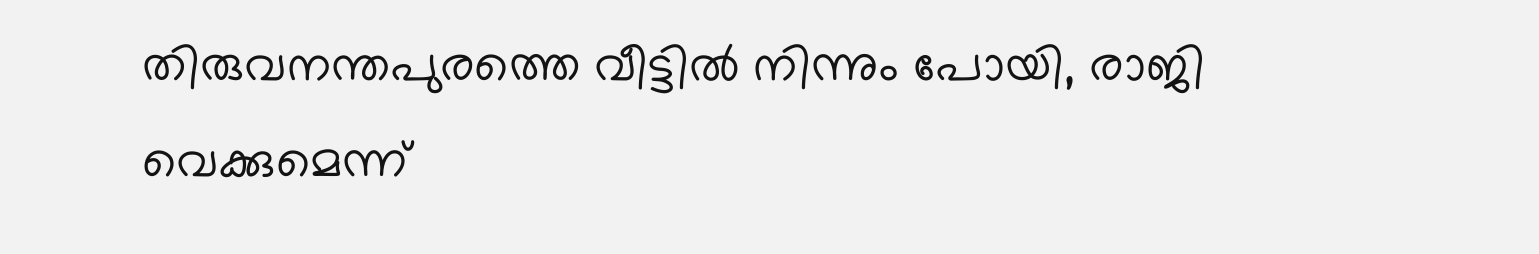തിരുവനന്തപുരത്തെ വീട്ടില്‍ നിന്നും പോയി, രാജി വെക്കുമെന്ന്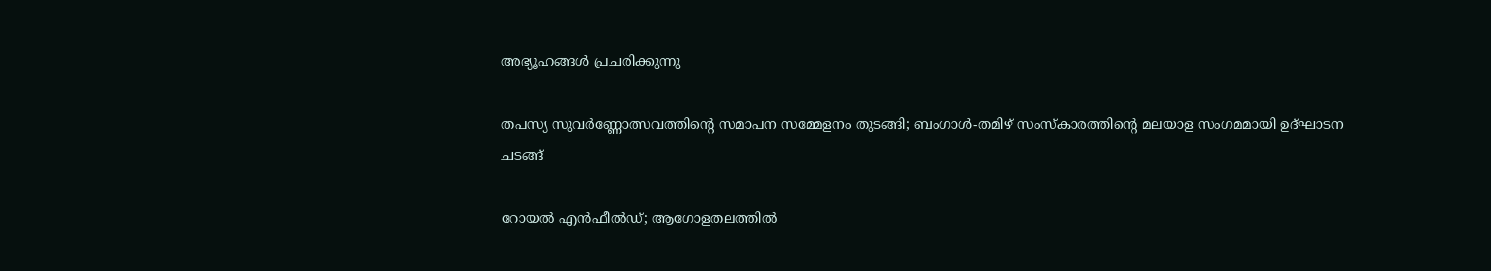അഭ്യൂഹങ്ങൾ പ്രചരിക്കുന്നു

തപസ്യ സുവർണ്ണോത്സവത്തിന്റെ സമാപന സമ്മേളനം തുടങ്ങി; ബംഗാൾ-തമിഴ് സംസ്കാരത്തിന്റെ മലയാള സംഗമമായി ഉദ്ഘാടന ചടങ്ങ്

റോയൽ എൻഫീൽഡ്; ആഗോളതലത്തിൽ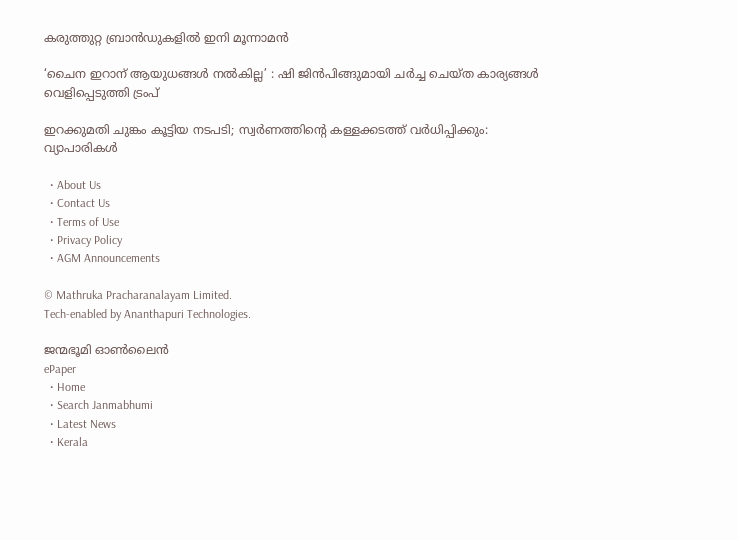കരുത്തുറ്റ ബ്രാൻഡുകളിൽ ഇനി മൂന്നാമൻ

‘ചൈന ഇറാന് ആയുധങ്ങൾ നൽകില്ല’ : ഷി ജിൻപിങ്ങുമായി ചർച്ച ചെയ്ത കാര്യങ്ങൾ വെളിപ്പെടുത്തി ട്രംപ്

ഇറക്കുമതി ചുങ്കം കൂട്ടിയ നടപടി; സ്വര്‍ണത്തിന്റെ കള്ളക്കടത്ത് വര്‍ധിപ്പിക്കും: വ്യാപാരികള്‍

  • About Us
  • Contact Us
  • Terms of Use
  • Privacy Policy
  • AGM Announcements

© Mathruka Pracharanalayam Limited.
Tech-enabled by Ananthapuri Technologies.

ജന്മഭൂമി ഓണ്‍ലൈന്‍
ePaper
  • Home
  • Search Janmabhumi
  • Latest News
  • Kerala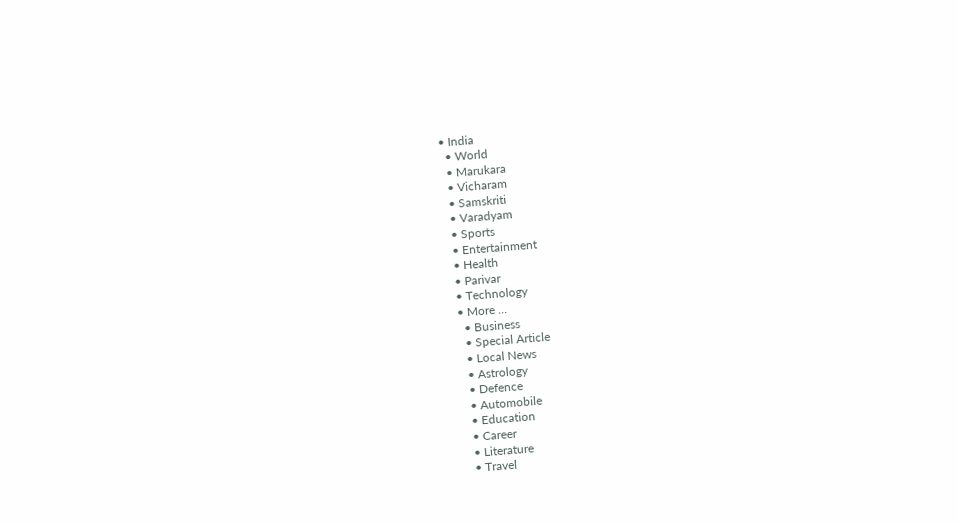• India
  • World
  • Marukara
  • Vicharam
  • Samskriti
  • Varadyam
  • Sports
  • Entertainment
  • Health
  • Parivar
  • Technology
  • More …
    • Business
    • Special Article
    • Local News
    • Astrology
    • Defence
    • Automobile
    • Education
    • Career
    • Literature
    • Travel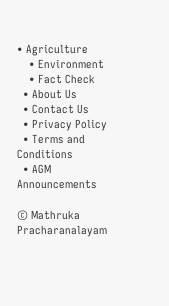• Agriculture
    • Environment
    • Fact Check
  • About Us
  • Contact Us
  • Privacy Policy
  • Terms and Conditions
  • AGM Announcements

© Mathruka Pracharanalayam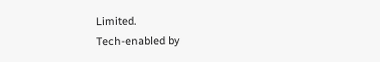Limited.
Tech-enabled by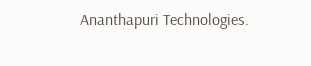Ananthapuri Technologies.